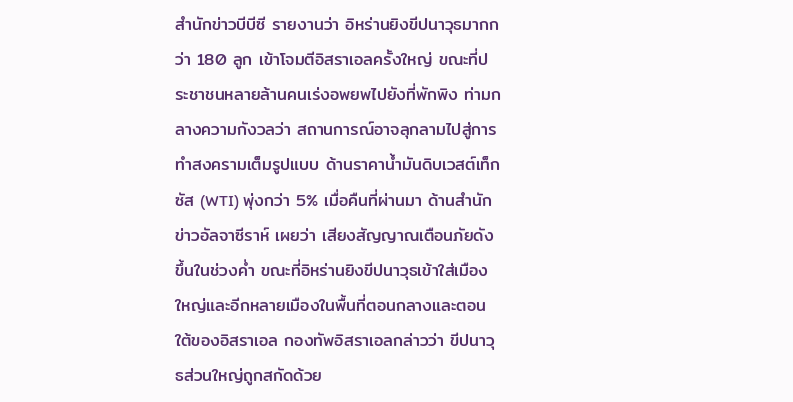สำนักข่าวบีบีซี รายงานว่า อิหร่านยิงขีปนาวุธมากกว่า 180 ลูก เข้าโจมตีอิสราเอลครั้งใหญ่ ขณะที่ประชาชนหลายล้านคนเร่งอพยพไปยังที่พักพิง ท่ามกลางความกังวลว่า สถานการณ์อาจลุกลามไปสู่การทำสงครามเต็มรูปแบบ ด้านราคาน้ำมันดิบเวสต์เท็กซัส (WTI) พุ่งกว่า 5% เมื่อคืนที่ผ่านมา ด้านสำนักข่าวอัลจาซีราห์ เผยว่า เสียงสัญญาณเตือนภัยดังขึ้นในช่วงค่ำ ขณะที่อิหร่านยิงขีปนาวุธเข้าใส่เมืองใหญ่และอีกหลายเมืองในพื้นที่ตอนกลางและตอนใต้ของอิสราเอล กองทัพอิสราเอลกล่าวว่า ขีปนาวุธส่วนใหญ่ถูกสกัดด้วย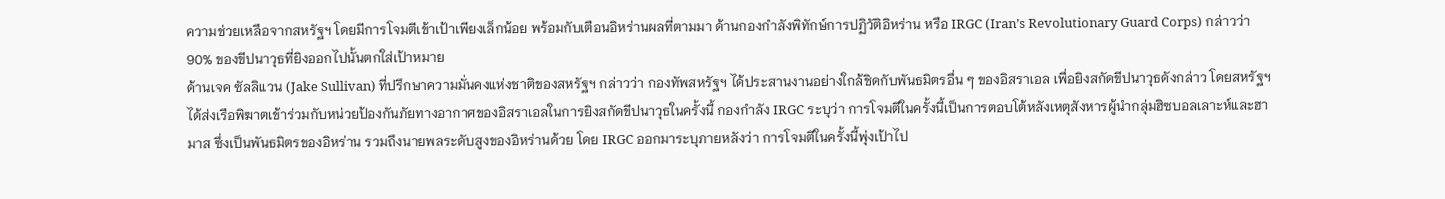ความช่วยเหลือจากสหรัฐฯ โดยมีการโจมตีเข้าเป้าเพียงเล็กน้อย พร้อมกับเตือนอิหร่านผลที่ตามมา ด้านกองกำลังพิทักษ์การปฏิวัติอิหร่าน หรือ IRGC (Iran’s Revolutionary Guard Corps) กล่าวว่า 90% ของขีปนาวุธที่ยิงออกไปนั้นตกใส่เป้าหมาย
ด้านเจค ซัลลิแวน (Jake Sullivan) ที่ปรึกษาความมั่นคงแห่งชาติของสหรัฐฯ กล่าวว่า กองทัพสหรัฐฯ ได้ประสานงานอย่างใกล้ชิดกับพันธมิตรอื่น ๆ ของอิสราเอล เพื่อยิงสกัดขีปนาวุธดังกล่าว โดยสหรัฐฯ ได้ส่งเรือพิฆาตเข้าร่วมกับหน่วยป้องกันภัยทางอากาศของอิสราเอลในการยิงสกัดขีปนาวุธในครั้งนี้ กองกำลัง IRGC ระบุว่า การโจมตีในครั้งนี้เป็นการตอบโต้หลังเหตุสังหารผู้นำกลุ่มฮิซบอลเลาะห์และฮามาส ซึ่งเป็นพันธมิตรของอิหร่าน รวมถึงนายพลระดับสูงของอิหร่านด้วย โดย IRGC ออกมาระบุภายหลังว่า การโจมตีในครั้งนี้พุ่งเป้าไป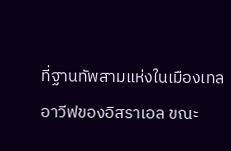ที่ฐานทัพสามแห่งในเมืองเทลอาวีฟของอิสราเอล ขณะ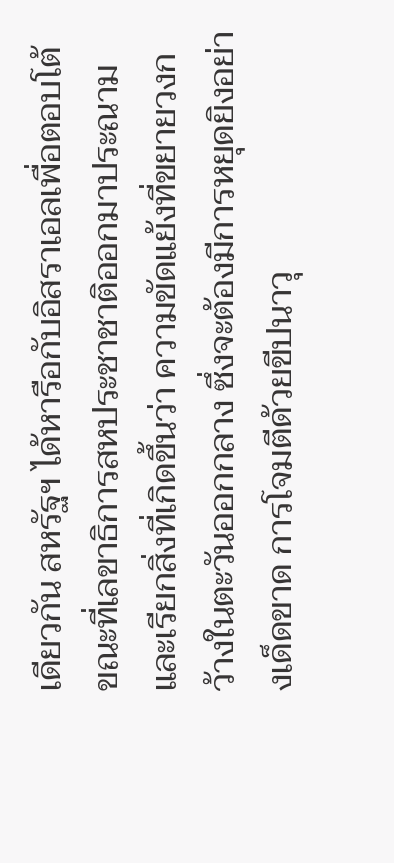เดียวกัน สหรัฐฯ ได้หารือกับอิสราเอลเพื่อตอบโต้ ขณะที่เลขาธิการสหประชาชาติออกมาประณาม และเรียกสิ่งที่เกิดขึ้นว่า ความขัดแย้งที่ขยายวงกว้างในตะวันออกกลาง ซึ่งจะต้องมีการหยุดยิงอย่างเด็ดขาด การโจมตีด้วยขีปนาวุ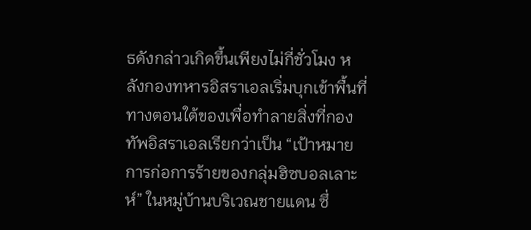ธดังกล่าวเกิดขึ้นเพียงไม่กี่ชั่วโมง หลังกองทหารอิสราเอลเริ่มบุกเข้าพื้นที่ทางตอนใต้ของเพื่อทำลายสิ่งที่กองทัพอิสราเอลเรียกว่าเป็น “เป้าหมายการก่อการร้ายของกลุ่มฮิซบอลเลาะห์” ในหมู่บ้านบริเวณชายแดน ซึ่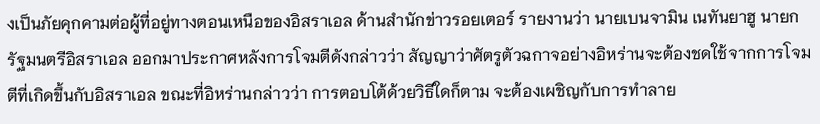งเป็นภัยคุกคามต่อผู้ที่อยู่ทางตอนเหนือของอิสราเอล ด้านสำนักข่าวรอยเตอร์ รายงานว่า นายเบนจามิน เนทันยาฮู นายกรัฐมนตรีอิสราเอล ออกมาประกาศหลังการโจมตีดังกล่าวว่า สัญญาว่าศัตรูตัวฉกาจอย่างอิหร่านจะต้องชดใช้จากการโจมตีที่เกิดขึ้นกับอิสราเอล ขณะที่อิหร่านกล่าวว่า การตอบโต้ด้วยวิธีใดก็ตาม จะต้องเผชิญกับการทำลาย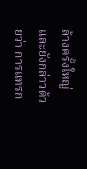ล้างครั้งใหญ่ และยังกล่าวด้วยว่า การแทรก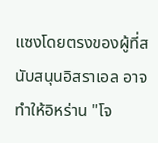แซงโดยตรงของผู้ที่สนับสนุนอิสราเอล อาจทำให้อิหร่าน "โจ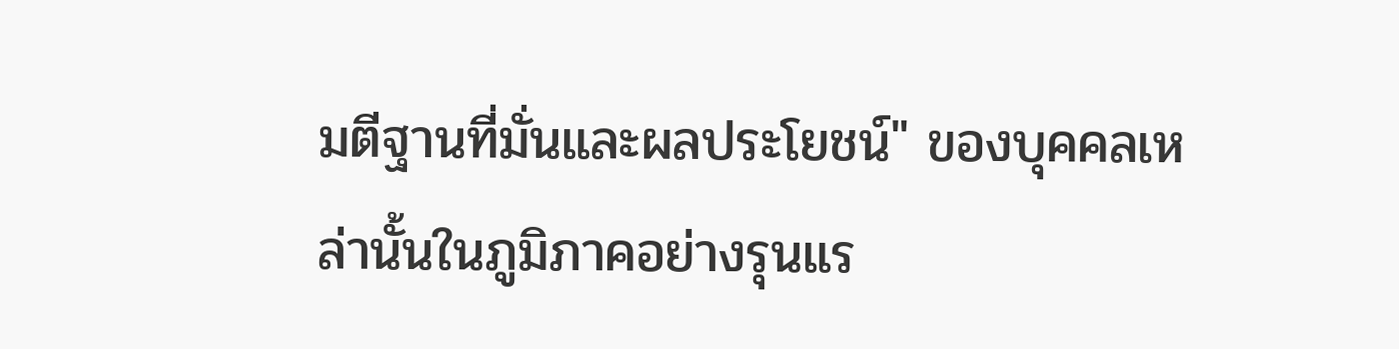มตีฐานที่มั่นและผลประโยชน์" ของบุคคลเหล่านั้นในภูมิภาคอย่างรุนแร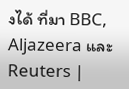งได้ ที่มา BBC, Aljazeera และ Reuters |